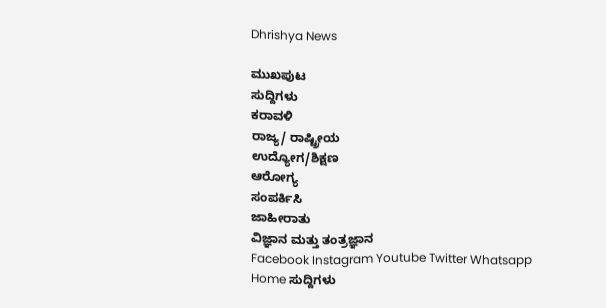Dhrishya News

ಮುಖಪುಟ
ಸುದ್ದಿಗಳು
ಕರಾವಳಿ
ರಾಜ್ಯ/ ರಾಷ್ಟ್ರೀಯ
ಉದ್ಯೋಗ/ಶಿಕ್ಷಣ
ಆರೋಗ್ಯ
ಸಂಪರ್ಕಿಸಿ
ಜಾಹೀರಾತು
ವಿಜ್ಞಾನ ಮತ್ತು ತಂತ್ರಜ್ಞಾನ
Facebook Instagram Youtube Twitter Whatsapp
Home ಸುದ್ದಿಗಳು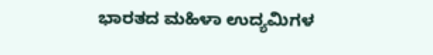ಭಾರತದ ಮಹಿಳಾ ಉದ್ಯಮಿಗಳ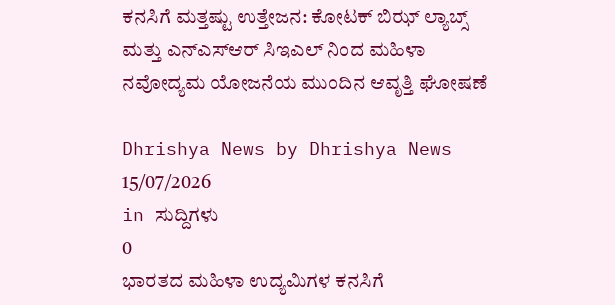ಕನಸಿಗೆ ಮತ್ತಷ್ಟು ಉತ್ತೇಜನ: ಕೋಟಕ್ ಬಿಝ್ ಲ್ಯಾಬ್ಸ್ ಮತ್ತು ಎನ್ಎಸ್ಆರ್ ಸಿಇಎಲ್ ನಿಂದ ಮಹಿಳಾ ನವೋದ್ಯಮ ಯೋಜನೆಯ ಮುಂದಿನ ಆವೃತ್ತಿ ಘೋಷಣೆ

Dhrishya News by Dhrishya News
15/07/2026
in ಸುದ್ದಿಗಳು
0
ಭಾರತದ ಮಹಿಳಾ ಉದ್ಯಮಿಗಳ ಕನಸಿಗೆ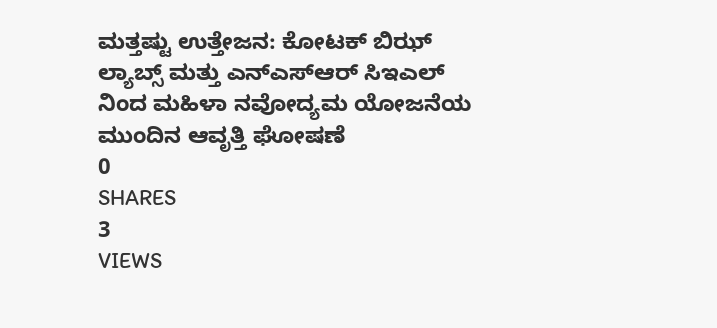ಮತ್ತಷ್ಟು ಉತ್ತೇಜನ: ಕೋಟಕ್ ಬಿಝ್ ಲ್ಯಾಬ್ಸ್ ಮತ್ತು ಎನ್ಎಸ್ಆರ್ ಸಿಇಎಲ್ ನಿಂದ ಮಹಿಳಾ ನವೋದ್ಯಮ ಯೋಜನೆಯ ಮುಂದಿನ ಆವೃತ್ತಿ ಘೋಷಣೆ
0
SHARES
3
VIEWS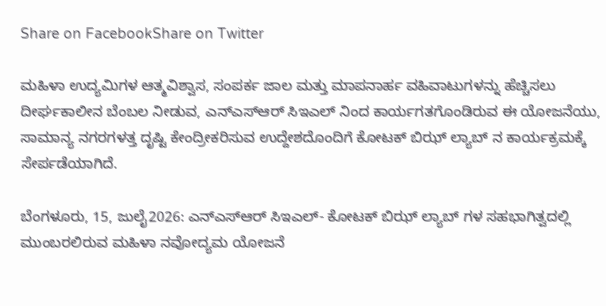Share on FacebookShare on Twitter

ಮಹಿಳಾ ಉದ್ಯಮಿಗಳ ಆತ್ಮವಿಶ್ವಾಸ, ಸಂಪರ್ಕ ಜಾಲ ಮತ್ತು ಮಾಪನಾರ್ಹ ವಹಿವಾಟುಗಳನ್ನು ಹೆಚ್ಚಿಸಲು ದೀರ್ಘಕಾಲೀನ ಬೆಂಬಲ ನೀಡುವ, ಎನ್ಎಸ್ಆರ್ ಸಿಇಎಲ್ ನಿಂದ ಕಾರ್ಯಗತಗೊಂಡಿರುವ ಈ ಯೋಜನೆಯು, ಸಾಮಾನ್ಯ ನಗರಗಳತ್ತ ದೃಷ್ಟಿ ಕೇಂದ್ರೀಕರಿಸುವ ಉದ್ದೇಶದೊಂದಿಗೆ ಕೋಟಕ್ ಬಿಝ್ ಲ್ಯಾಬ್ ನ ಕಾರ್ಯಕ್ರಮಕ್ಕೆ ಸೇರ್ಪಡೆಯಾಗಿದೆ.

ಬೆಂಗಳೂರು, 15, ಜುಲೈ2026: ಎನ್ಎಸ್ಆರ್ ಸಿಇಎಲ್- ಕೋಟಕ್ ಬಿಝ್ ಲ್ಯಾಬ್ ಗಳ ಸಹಭಾಗಿತ್ವದಲ್ಲಿ ಮುಂಬರಲಿರುವ ಮಹಿಳಾ ನವೋದ್ಯಮ ಯೋಜನೆ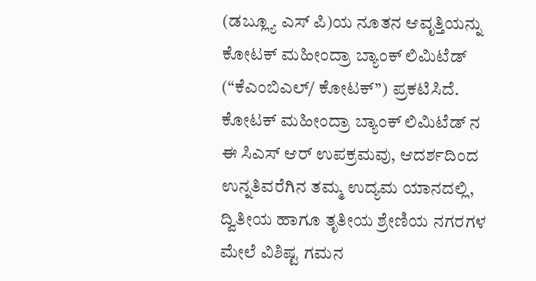(ಡಬ್ಲ್ಯೂ ಎಸ್ ಪಿ)ಯ ನೂತನ ಆವೃತ್ತಿಯನ್ನು ಕೋಟಕ್ ಮಹೀಂದ್ರಾ ಬ್ಯಾಂಕ್ ಲಿಮಿಟೆಡ್ (“ಕೆಎಂಬಿಎಲ್/ ಕೋಟಕ್’’) ಪ್ರಕಟಿಸಿದೆ. ಕೋಟಕ್ ಮಹೀಂದ್ರಾ ಬ್ಯಾಂಕ್ ಲಿಮಿಟೆಡ್ ನ ಈ ಸಿಎಸ್ ಆರ್ ಉಪಕ್ರಮವು, ಆದರ್ಶದಿಂದ ಉನ್ನತಿವರೆಗಿನ ತಮ್ಮ ಉದ್ಯಮ ಯಾನದಲ್ಲಿ, ದ್ವಿತೀಯ ಹಾಗೂ ತೃತೀಯ ಶ್ರೇಣಿಯ ನಗರಗಳ ಮೇಲೆ ವಿಶಿಷ್ಟ ಗಮನ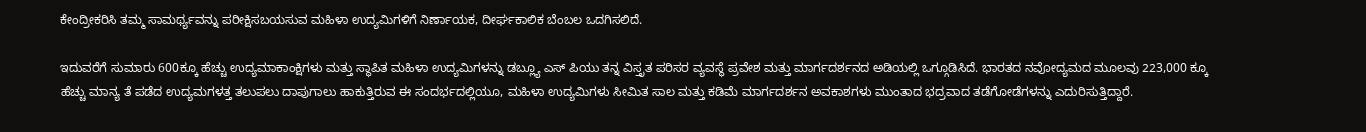ಕೇಂದ್ರೀಕರಿಸಿ ತಮ್ಮ ಸಾಮರ್ಥ್ಯವನ್ನು ಪರೀಕ್ಷಿಸಬಯಸುವ ಮಹಿಳಾ ಉದ್ಯಮಿಗಳಿಗೆ ನಿರ್ಣಾಯಕ, ದೀರ್ಘಕಾಲಿಕ ಬೆಂಬಲ ಒದಗಿಸಲಿದೆ.

ಇದುವರೆಗೆ ಸುಮಾರು 600ಕ್ಕೂ ಹೆಚ್ಚು ಉದ್ಯಮಾಕಾಂಕ್ಷಿಗಳು ಮತ್ತು ಸ್ಥಾಪಿತ ಮಹಿಳಾ ಉದ್ಯಮಿಗಳನ್ನು ಡಬ್ಲ್ಯೂ ಎಸ್ ಪಿಯು ತನ್ನ ವಿಸ್ತೃತ ಪರಿಸರ ವ್ಯವಸ್ಥೆ ಪ್ರವೇಶ ಮತ್ತು ಮಾರ್ಗದರ್ಶನದ ಅಡಿಯಲ್ಲಿ ಒಗ್ಗೂಡಿಸಿದೆ. ಭಾರತದ ನವೋದ್ಯಮದ ಮೂಲವು 223,000 ಕ್ಕೂ ಹೆಚ್ಚು ಮಾನ್ಯ ತೆ ಪಡೆದ ಉದ್ಯಮಗಳತ್ತ ತಲುಪಲು ದಾಪುಗಾಲು ಹಾಕುತ್ತಿರುವ ಈ ಸಂದರ್ಭದಲ್ಲಿಯೂ, ಮಹಿಳಾ ಉದ್ಯಮಿಗಳು ಸೀಮಿತ ಸಾಲ ಮತ್ತು ಕಡಿಮೆ ಮಾರ್ಗದರ್ಶನ ಅವಕಾಶಗಳು ಮುಂತಾದ ಭದ್ರವಾದ ತಡೆಗೋಡೆಗಳನ್ನು ಎದುರಿಸುತ್ತಿದ್ದಾರೆ.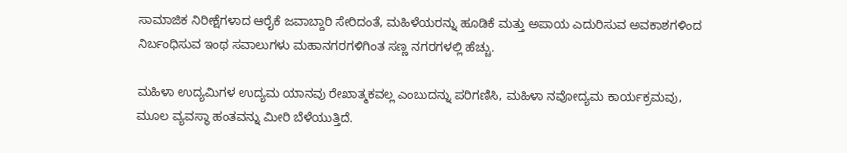ಸಾಮಾಜಿಕ ನಿರೀಕ್ಷೆಗಳಾದ ಆರೈಕೆ ಜವಾಬ್ದಾರಿ ಸೇರಿದಂತೆ, ಮಹಿಳೆಯರನ್ನು ಹೂಡಿಕೆ ಮತ್ತು ಅಪಾಯ ಎದುರಿಸುವ ಅವಕಾಶಗಳಿಂದ ನಿರ್ಬಂಧಿಸುವ ಇಂಥ ಸವಾಲುಗಳು ಮಹಾನಗರಗಳಿಗಿಂತ ಸಣ್ಣ ನಗರಗಳಲ್ಲಿ ಹೆಚ್ಚು.

ಮಹಿಳಾ ಉದ್ಯಮಿಗಳ ಉದ್ಯಮ ಯಾನವು ರೇಖಾತ್ಮಕವಲ್ಲ ಎಂಬುದನ್ನು ಪರಿಗಣಿಸಿ, ಮಹಿಳಾ ನವೋದ್ಯಮ ಕಾರ್ಯಕ್ರಮವು, ಮೂಲ ವ್ಯವಸ್ಥಾ ಹಂತವನ್ನು ಮೀರಿ ಬೆಳೆಯುತ್ತಿದೆ.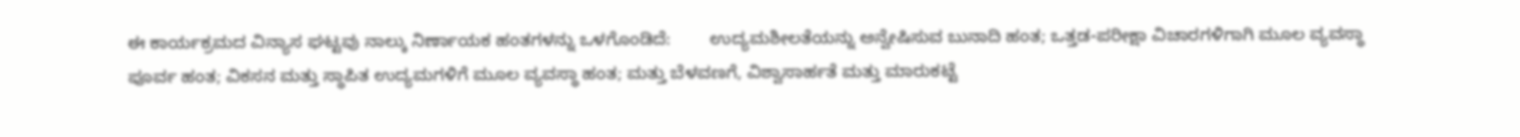ಈ ಕಾರ್ಯಕ್ರಮದ ವಿನ್ಯಾಸ ಘಟ್ಟವು ನಾಲ್ಕು ನಿರ್ಣಾಯಕ ಹಂತಗಳನ್ನು ಒಳಗೊಂಡಿದೆ:        ಉದ್ಯಮಶೀಲತೆಯನ್ನು ಅನ್ವೇಷಿಸುವ ಬುನಾದಿ ಹಂತ; ಒತ್ತಡ-ಪರೀಕ್ಷಾ ವಿಚಾರಗಳಿಗಾಗಿ ಮೂಲ ವ್ಯವಸ್ಥಾ ಪೂರ್ವ ಹಂತ; ವಿಕಸನ ಮತ್ತು ಸ್ಥಾಪಿತ ಉದ್ಯಮಗಳಿಗೆ ಮೂಲ ವ್ಯವಸ್ಥಾ ಹಂತ; ಮತ್ತು ಬೆಳವಣಗೆ, ವಿಶ್ವಾಸಾರ್ಹತೆ ಮತ್ತು ಮಾರುಕಟ್ಟೆ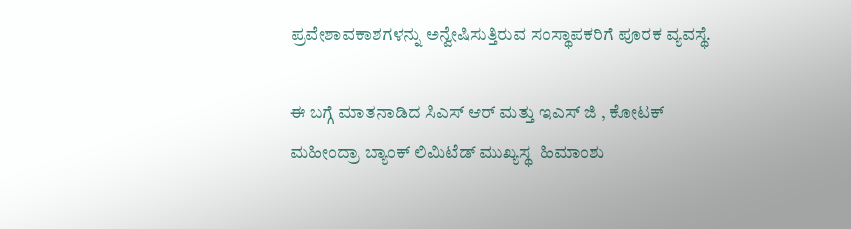ಪ್ರವೇಶಾವಕಾಶಗಳನ್ನು ಅನ್ವೇಷಿಸುತ್ತಿರುವ ಸಂಸ್ಥಾಪಕರಿಗೆ ಪೂರಕ ವ್ಯವಸ್ಥೆ.

ಈ ಬಗ್ಗೆ ಮಾತನಾಡಿದ ಸಿಎಸ್ ಆರ್ ಮತ್ತು ಇಎಸ್ ಜಿ , ಕೋಟಕ್ ಮಹೀಂದ್ರಾ ಬ್ಯಾಂಕ್ ಲಿಮಿಟೆಡ್ ಮುಖ್ಯಸ್ಥ  ಹಿಮಾಂಶು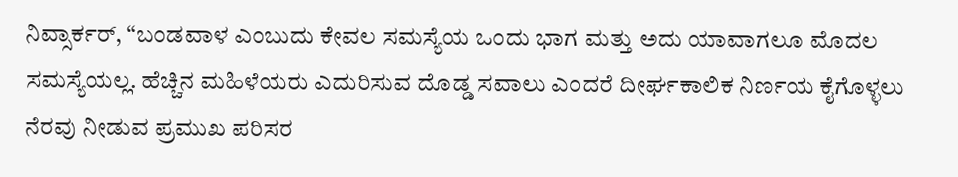ನಿವ್ಸಾರ್ಕರ್, “ಬಂಡವಾಳ ಎಂಬುದು ಕೇವಲ ಸಮಸ್ಯೆಯ ಒಂದು ಭಾಗ ಮತ್ತು ಅದು ಯಾವಾಗಲೂ ಮೊದಲ ಸಮಸ್ಯೆಯಲ್ಲ. ಹೆಚ್ಚಿನ ಮಹಿಳೆಯರು ಎದುರಿಸುವ ದೊಡ್ಡ ಸವಾಲು ಎಂದರೆ ದೀರ್ಘಕಾಲಿಕ ನಿರ್ಣಯ ಕೈಗೊಳ್ಳಲು ನೆರವು ನೀಡುವ ಪ್ರಮುಖ ಪರಿಸರ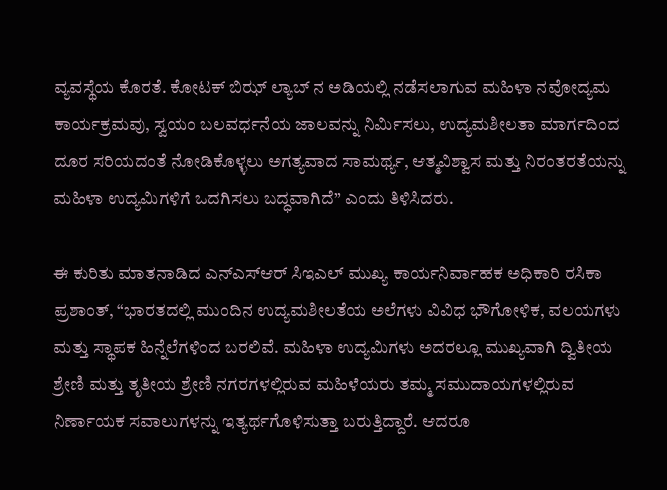ವ್ಯವಸ್ಥೆಯ ಕೊರತೆ. ಕೋಟಕ್ ಬಿಝ್ ಲ್ಯಾಬ್ ನ ಅಡಿಯಲ್ಲಿ ನಡೆಸಲಾಗುವ ಮಹಿಳಾ ನವೋದ್ಯಮ ಕಾರ್ಯಕ್ರಮವು, ಸ್ವಯಂ ಬಲವರ್ಧನೆಯ ಜಾಲವನ್ನು ನಿರ್ಮಿಸಲು, ಉದ್ಯಮಶೀಲತಾ ಮಾರ್ಗದಿಂದ ದೂರ ಸರಿಯದಂತೆ ನೋಡಿಕೊಳ್ಳಲು ಅಗತ್ಯವಾದ ಸಾಮರ್ಥ್ಯ, ಆತ್ಮವಿಶ್ವಾಸ ಮತ್ತು ನಿರಂತರತೆಯನ್ನು ಮಹಿಳಾ ಉದ್ಯಮಿಗಳಿಗೆ ಒದಗಿಸಲು ಬದ್ಧವಾಗಿದೆ” ಎಂದು ತಿಳಿಸಿದರು.

ಈ ಕುರಿತು ಮಾತನಾಡಿದ ಎನ್ಎಸ್ಆರ್ ಸಿಇಎಲ್ ಮುಖ್ಯ ಕಾರ್ಯನಿರ್ವಾಹಕ ಅಧಿಕಾರಿ ರಸಿಕಾ ಪ್ರಶಾಂತ್, “ಭಾರತದಲ್ಲಿ ಮುಂದಿನ ಉದ್ಯಮಶೀಲತೆಯ ಅಲೆಗಳು ವಿವಿಧ ಭೌಗೋಳಿಕ, ವಲಯಗಳು ಮತ್ತು ಸ್ಥಾಪಕ ಹಿನ್ನೆಲೆಗಳಿಂದ ಬರಲಿವೆ. ಮಹಿಳಾ ಉದ್ಯಮಿಗಳು ಅದರಲ್ಲೂ ಮುಖ್ಯವಾಗಿ ದ್ವಿತೀಯ ಶ್ರೇಣಿ ಮತ್ತು ತೃತೀಯ ಶ್ರೇಣಿ ನಗರಗಳಲ್ಲಿರುವ ಮಹಿಳೆಯರು ತಮ್ಮ ಸಮುದಾಯಗಳಲ್ಲಿರುವ ನಿರ್ಣಾಯಕ ಸವಾಲುಗಳನ್ನು ಇತ್ಯರ್ಥಗೊಳಿಸುತ್ತಾ ಬರುತ್ತಿದ್ದಾರೆ. ಆದರೂ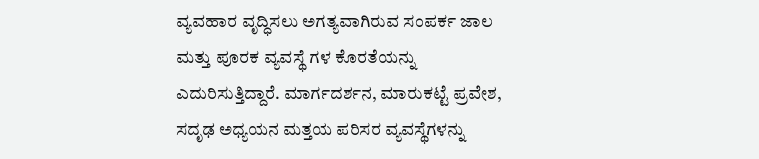ವ್ಯವಹಾರ ವೃದ್ಧಿಸಲು ಅಗತ್ಯವಾಗಿರುವ ಸಂಪರ್ಕ ಜಾಲ ಮತ್ತು ಪೂರಕ ವ್ಯವಸ್ಥೆ ಗಳ ಕೊರತೆಯನ್ನು ಎದುರಿಸುತ್ತಿದ್ದಾರೆ. ಮಾರ್ಗದರ್ಶನ, ಮಾರುಕಟ್ಟೆ ಪ್ರವೇಶ, ಸದೃಢ ಅಧ್ಯಯನ ಮತ್ತಯ ಪರಿಸರ ವ್ಯವಸ್ಥೆಗಳನ್ನು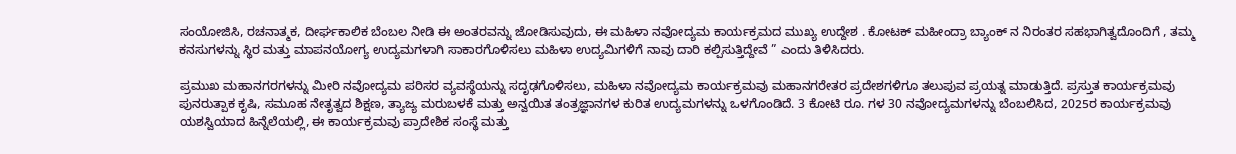ಸಂಯೋಜಿಸಿ, ರಚನಾತ್ಮಕ, ದೀರ್ಘಕಾಲಿಕ ಬೆಂಬಲ ನೀಡಿ ಈ ಅಂತರವನ್ನು ಜೋಡಿಸುವುದು, ಈ ಮಹಿಳಾ ನವೋದ್ಯಮ ಕಾರ್ಯಕ್ರಮದ ಮುಖ್ಯ ಉದ್ದೇಶ . ಕೋಟಕ್ ಮಹೀಂದ್ರಾ ಬ್ಯಾಂಕ್ ನ ನಿರಂತರ ಸಹಭಾಗಿತ್ವದೊಂದಿಗೆ , ತಮ್ಮ ಕನಸುಗಳನ್ನು ಸ್ಥಿರ ಮತ್ತು ಮಾಪನಯೋಗ್ಯ ಉದ್ಯಮಗಳಾಗಿ ಸಾಕಾರಗೊಳಿಸಲು ಮಹಿಳಾ ಉದ್ಯಮಿಗಳಿಗೆ ನಾವು ದಾರಿ ಕಲ್ಪಿಸುತ್ತಿದ್ದೇವೆ ” ಎಂದು ತಿಳಿಸಿದರು.

ಪ್ರಮುಖ ಮಹಾನಗರಗಳನ್ನು ಮೀರಿ ನವೋದ್ಯಮ ಪರಿಸರ ವ್ಯವಸ್ಥೆಯನ್ನು ಸದೃಢಗೊಳಿಸಲು, ಮಹಿಳಾ ನವೋದ್ಯಮ ಕಾರ್ಯಕ್ರಮವು ಮಹಾನಗರೇತರ ಪ್ರದೇಶಗಳಿಗೂ ತಲುಪುವ ಪ್ರಯತ್ನ ಮಾಡುತ್ತಿದೆ. ಪ್ರಸ್ತುತ ಕಾರ್ಯಕ್ರಮವು ಪುನರುತ್ಪಾಕ ಕೃಷಿ, ಸಮೂಹ ನೇತೃತ್ವದ ಶಿಕ್ಷಣ, ತ್ಯಾಜ್ಯ ಮರುಬಳಕೆ ಮತ್ತು ಅನ್ವಯಿತ ತಂತ್ರಜ್ಞಾನಗಳ ಕುರಿತ ಉದ್ಯಮಗಳನ್ನು ಒಳಗೊಂಡಿದೆ. 3 ಕೋಟಿ ರೂ. ಗಳ 30 ನವೋದ್ಯಮಗಳನ್ನು ಬೆಂಬಲಿಸಿದ, 2025ರ ಕಾರ್ಯಕ್ರಮವು ಯಶಸ್ವಿಯಾದ ಹಿನ್ನೆಲೆಯಲ್ಲಿ, ಈ ಕಾರ್ಯಕ್ರಮವು ಪ್ರಾದೇಶಿಕ ಸಂಸ್ಥೆ ಮತ್ತು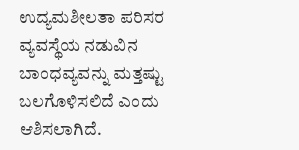ಉದ್ಯಮಶೀಲತಾ ಪರಿಸರ ವ್ಯವಸ್ಥೆಯ ನಡುವಿನ ಬಾಂಧವ್ಯವನ್ನು ಮತ್ತಷ್ಟು ಬಲಗೊಳಿಸಲಿದೆ ಎಂದು ಆಶಿಸಲಾಗಿದೆ.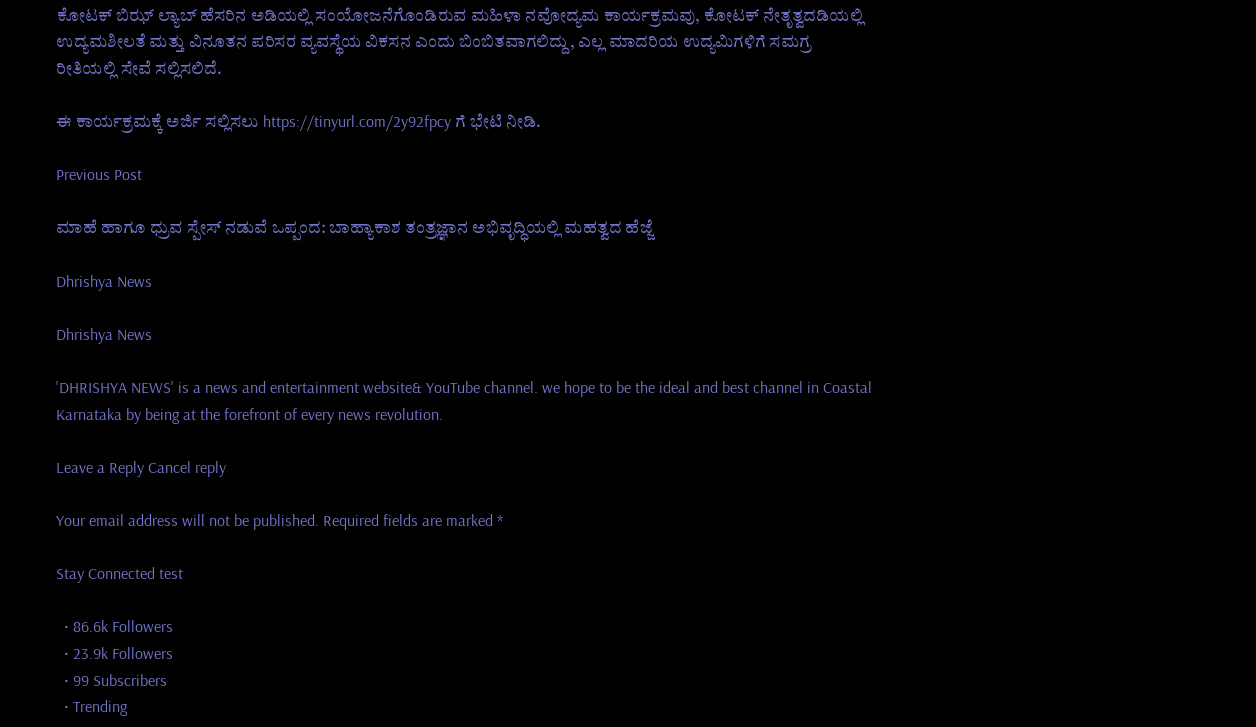ಕೋಟಕ್ ಬಿಝ್ ಲ್ಯಾಬ್ ಹೆಸರಿನ ಅಡಿಯಲ್ಲಿ ಸಂಯೋಜನೆಗೊಂಡಿರುವ ಮಹಿಳಾ ನವೋದ್ಯಮ ಕಾರ್ಯಕ್ರಮವು, ಕೋಟಕ್ ನೇತೃತ್ವದಡಿಯಲ್ಲಿ ಉದ್ಯಮಶೀಲತೆ ಮತ್ತು ವಿನೂತನ ಪರಿಸರ ವ್ಯವಸ್ಥೆಯ ವಿಕಸನ ಎಂದು ಬಿಂಬಿತವಾಗಲಿದ್ದು, ಎಲ್ಲ ಮಾದರಿಯ ಉದ್ಯಮಿಗಳಿಗೆ ಸಮಗ್ರ ರೀತಿಯಲ್ಲಿ ಸೇವೆ ಸಲ್ಲಿಸಲಿದೆ.

ಈ ಕಾರ್ಯಕ್ರಮಕ್ಕೆ ಅರ್ಜಿ ಸಲ್ಲಿಸಲು https://tinyurl.com/2y92fpcy ಗೆ ಭೇಟಿ ನೀಡಿ.

Previous Post

ಮಾಹೆ ಹಾಗೂ ಧ್ರುವ ಸ್ಪೇಸ್ ನಡುವೆ ಒಪ್ಪಂದ: ಬಾಹ್ಯಾಕಾಶ ತಂತ್ರಜ್ಞಾನ ಅಭಿವೃದ್ಧಿಯಲ್ಲಿ ಮಹತ್ವದ ಹೆಜ್ಜೆ

Dhrishya News

Dhrishya News

'DHRISHYA NEWS' is a news and entertainment website& YouTube channel. we hope to be the ideal and best channel in Coastal Karnataka by being at the forefront of every news revolution.

Leave a Reply Cancel reply

Your email address will not be published. Required fields are marked *

Stay Connected test

  • 86.6k Followers
  • 23.9k Followers
  • 99 Subscribers
  • Trending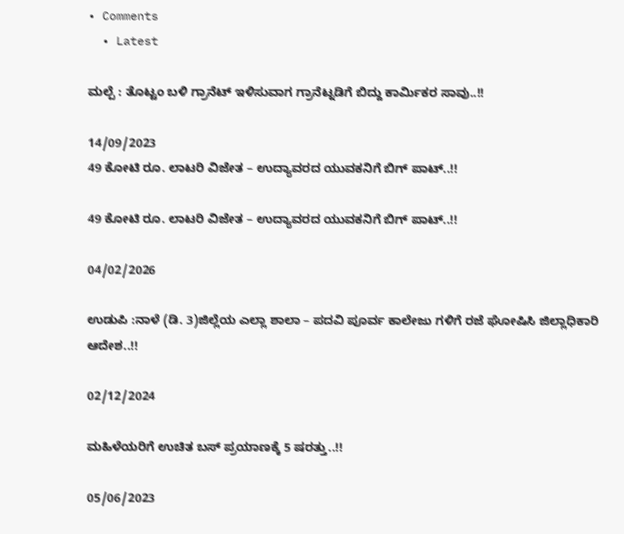• Comments
  • Latest

ಮಲ್ಪೆ : ತೊಟ್ಟಂ ಬಳಿ ಗ್ರಾನೆಟ್ ಇಳಿಸುವಾಗ ಗ್ರಾನೆಟ್ನಡಿಗೆ ಬಿದ್ದು ಕಾರ್ಮಿಕರ ಸಾವು..!!

14/09/2023
49 ಕೋಟಿ ರೂ. ಲಾಟರಿ ವಿಜೇತ – ಉದ್ಯಾವರದ ಯುವಕನಿಗೆ ಬಿಗ್ ಪಾಟ್..!!

49 ಕೋಟಿ ರೂ. ಲಾಟರಿ ವಿಜೇತ – ಉದ್ಯಾವರದ ಯುವಕನಿಗೆ ಬಿಗ್ ಪಾಟ್..!!

04/02/2026

ಉಡುಪಿ :ನಾಳೆ (ಡಿ. 3)ಜಿಲ್ಲೆಯ ಎಲ್ಲಾ ಶಾಲಾ – ಪದವಿ ಪೂರ್ವ ಕಾಲೇಜು ಗಳಿಗೆ ರಜೆ ಘೋಷಿಸಿ ಜಿಲ್ಲಾಧಿಕಾರಿ ಆದೇಶ..!!

02/12/2024

ಮಹಿಳೆಯರಿಗೆ ಉಚಿತ ಬಸ್ ಪ್ರಯಾಣಕ್ಕೆ 5 ಷರತ್ತು..!!

05/06/2023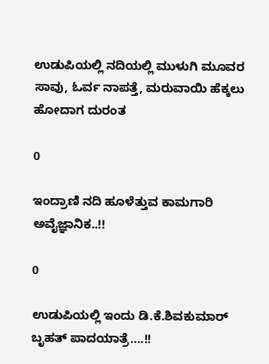ಉಡುಪಿಯಲ್ಲಿ ನದಿಯಲ್ಲಿ ಮುಳುಗಿ ಮೂವರ ಸಾವು, ಓರ್ವ ನಾಪತ್ತೆ, ಮರುವಾಯಿ ಹೆಕ್ಕಲು ಹೋದಾಗ ದುರಂತ

0

ಇಂದ್ರಾಣಿ ನದಿ ಹೂಳೆತ್ತುವ ಕಾಮಗಾರಿ ಅವೈಜ್ಞಾನಿಕ..!!

0

ಉಡುಪಿಯಲ್ಲಿ ಇಂದು ಡಿ.ಕೆ.ಶಿವಕುಮಾರ್‌ ಬೃಹತ್ ಪಾದಯಾತ್ರೆ….!!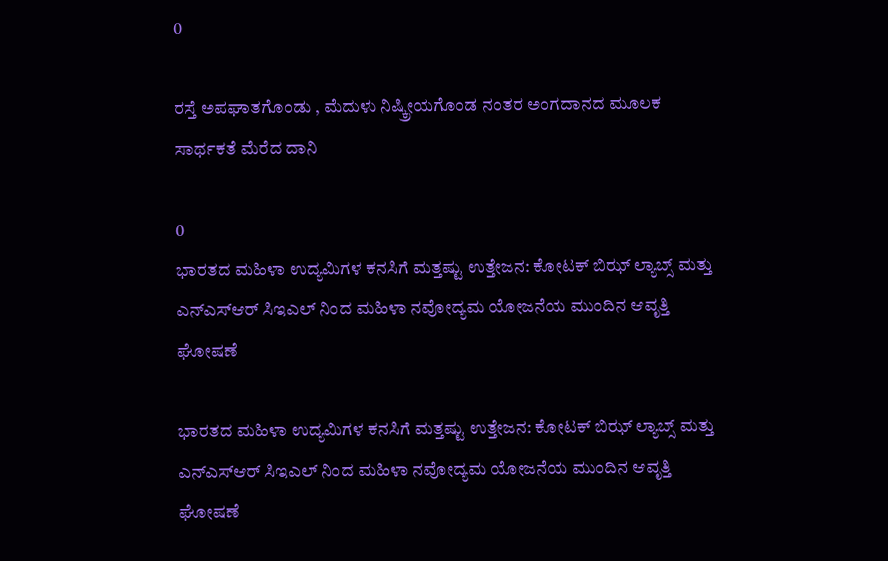0

ರಸ್ತೆ ಅಪಘಾತಗೊಂಡು , ಮೆದುಳು ನಿಷ್ಕ್ರೀಯಗೊಂಡ ನಂತರ ಅಂಗದಾನದ ಮೂಲಕ ಸಾರ್ಥಕತೆ ಮೆರೆದ ದಾನಿ

0
ಭಾರತದ ಮಹಿಳಾ ಉದ್ಯಮಿಗಳ ಕನಸಿಗೆ ಮತ್ತಷ್ಟು ಉತ್ತೇಜನ: ಕೋಟಕ್ ಬಿಝ್ ಲ್ಯಾಬ್ಸ್ ಮತ್ತು ಎನ್ಎಸ್ಆರ್ ಸಿಇಎಲ್ ನಿಂದ ಮಹಿಳಾ ನವೋದ್ಯಮ ಯೋಜನೆಯ ಮುಂದಿನ ಆವೃತ್ತಿ ಘೋಷಣೆ

ಭಾರತದ ಮಹಿಳಾ ಉದ್ಯಮಿಗಳ ಕನಸಿಗೆ ಮತ್ತಷ್ಟು ಉತ್ತೇಜನ: ಕೋಟಕ್ ಬಿಝ್ ಲ್ಯಾಬ್ಸ್ ಮತ್ತು ಎನ್ಎಸ್ಆರ್ ಸಿಇಎಲ್ ನಿಂದ ಮಹಿಳಾ ನವೋದ್ಯಮ ಯೋಜನೆಯ ಮುಂದಿನ ಆವೃತ್ತಿ ಘೋಷಣೆ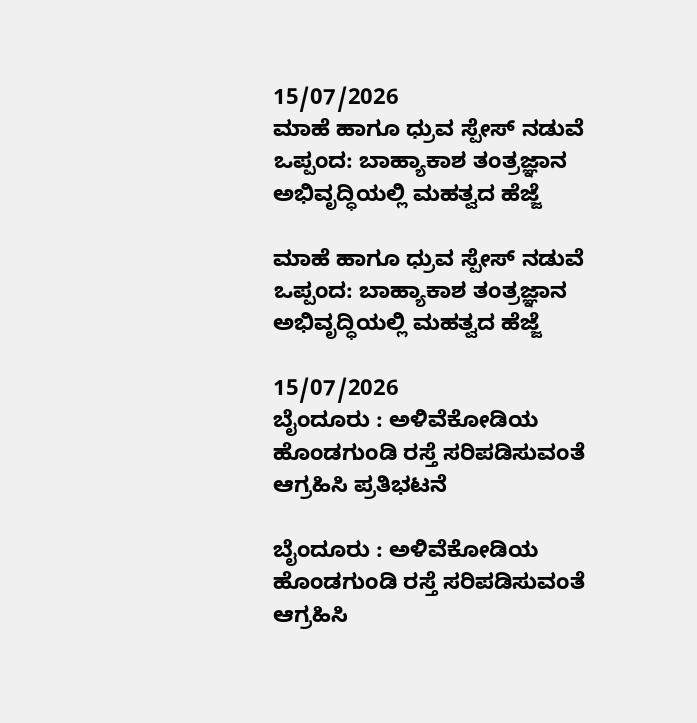15/07/2026
ಮಾಹೆ ಹಾಗೂ ಧ್ರುವ ಸ್ಪೇಸ್ ನಡುವೆ ಒಪ್ಪಂದ: ಬಾಹ್ಯಾಕಾಶ ತಂತ್ರಜ್ಞಾನ ಅಭಿವೃದ್ಧಿಯಲ್ಲಿ ಮಹತ್ವದ ಹೆಜ್ಜೆ

ಮಾಹೆ ಹಾಗೂ ಧ್ರುವ ಸ್ಪೇಸ್ ನಡುವೆ ಒಪ್ಪಂದ: ಬಾಹ್ಯಾಕಾಶ ತಂತ್ರಜ್ಞಾನ ಅಭಿವೃದ್ಧಿಯಲ್ಲಿ ಮಹತ್ವದ ಹೆಜ್ಜೆ

15/07/2026
ಬೈಂದೂರು : ಅಳಿವೆಕೋಡಿಯ ಹೊಂಡಗುಂಡಿ ರಸ್ತೆ ಸರಿಪಡಿಸುವಂತೆ ಆಗ್ರಹಿಸಿ ಪ್ರತಿಭಟನೆ

ಬೈಂದೂರು : ಅಳಿವೆಕೋಡಿಯ ಹೊಂಡಗುಂಡಿ ರಸ್ತೆ ಸರಿಪಡಿಸುವಂತೆ ಆಗ್ರಹಿಸಿ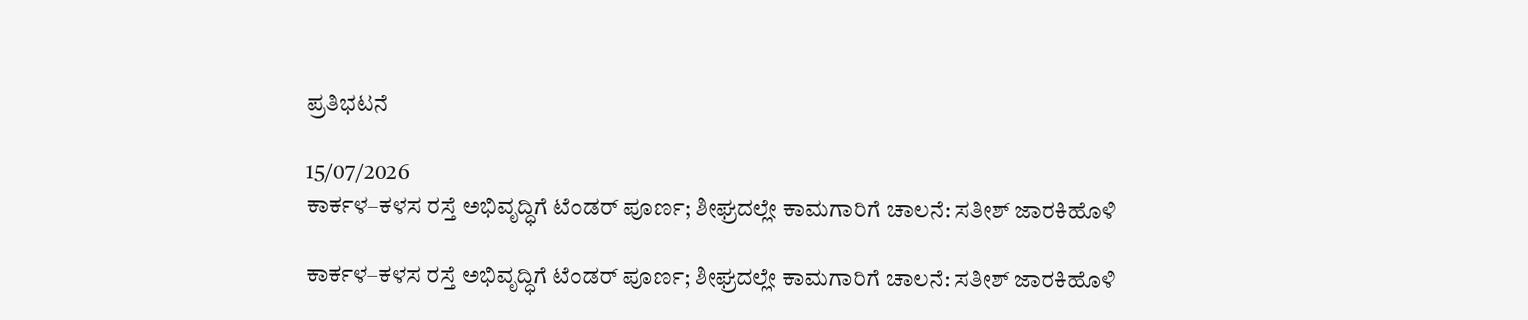ಪ್ರತಿಭಟನೆ

15/07/2026
ಕಾರ್ಕಳ–ಕಳಸ ರಸ್ತೆ ಅಭಿವೃದ್ಧಿಗೆ ಟೆಂಡರ್ ಪೂರ್ಣ; ಶೀಘ್ರದಲ್ಲೇ ಕಾಮಗಾರಿಗೆ ಚಾಲನೆ: ಸತೀಶ್ ಜಾರಕಿಹೊಳಿ

ಕಾರ್ಕಳ–ಕಳಸ ರಸ್ತೆ ಅಭಿವೃದ್ಧಿಗೆ ಟೆಂಡರ್ ಪೂರ್ಣ; ಶೀಘ್ರದಲ್ಲೇ ಕಾಮಗಾರಿಗೆ ಚಾಲನೆ: ಸತೀಶ್ ಜಾರಕಿಹೊಳಿ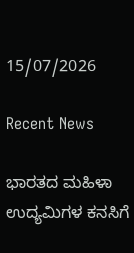15/07/2026

Recent News

ಭಾರತದ ಮಹಿಳಾ ಉದ್ಯಮಿಗಳ ಕನಸಿಗೆ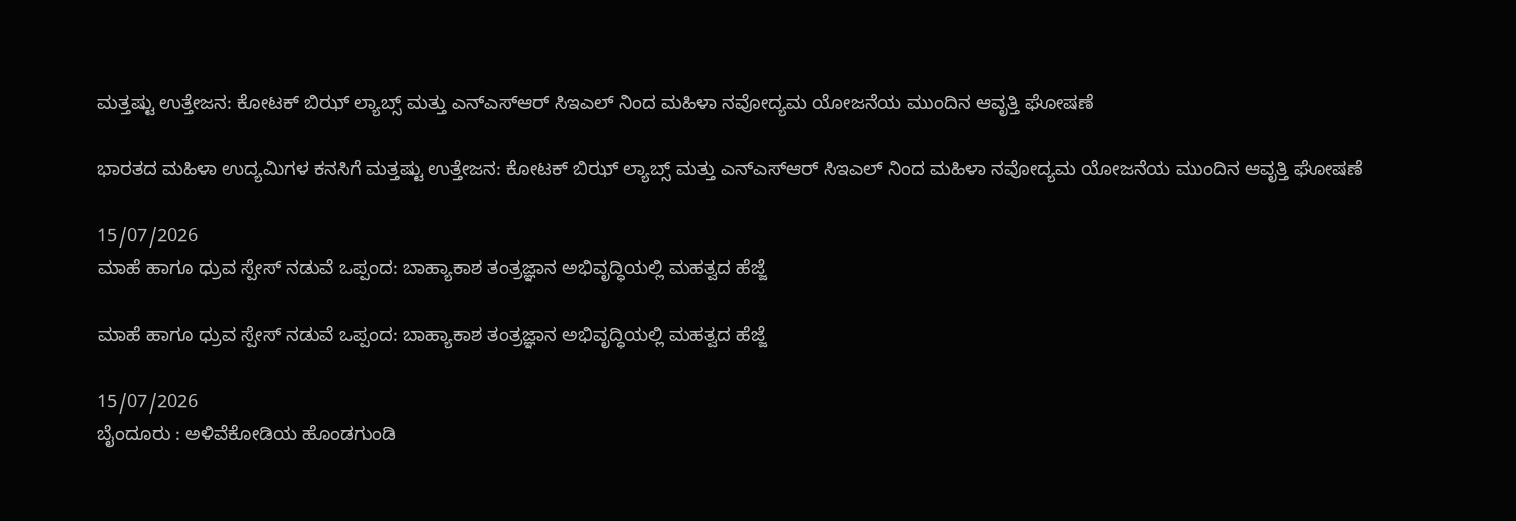ಮತ್ತಷ್ಟು ಉತ್ತೇಜನ: ಕೋಟಕ್ ಬಿಝ್ ಲ್ಯಾಬ್ಸ್ ಮತ್ತು ಎನ್ಎಸ್ಆರ್ ಸಿಇಎಲ್ ನಿಂದ ಮಹಿಳಾ ನವೋದ್ಯಮ ಯೋಜನೆಯ ಮುಂದಿನ ಆವೃತ್ತಿ ಘೋಷಣೆ

ಭಾರತದ ಮಹಿಳಾ ಉದ್ಯಮಿಗಳ ಕನಸಿಗೆ ಮತ್ತಷ್ಟು ಉತ್ತೇಜನ: ಕೋಟಕ್ ಬಿಝ್ ಲ್ಯಾಬ್ಸ್ ಮತ್ತು ಎನ್ಎಸ್ಆರ್ ಸಿಇಎಲ್ ನಿಂದ ಮಹಿಳಾ ನವೋದ್ಯಮ ಯೋಜನೆಯ ಮುಂದಿನ ಆವೃತ್ತಿ ಘೋಷಣೆ

15/07/2026
ಮಾಹೆ ಹಾಗೂ ಧ್ರುವ ಸ್ಪೇಸ್ ನಡುವೆ ಒಪ್ಪಂದ: ಬಾಹ್ಯಾಕಾಶ ತಂತ್ರಜ್ಞಾನ ಅಭಿವೃದ್ಧಿಯಲ್ಲಿ ಮಹತ್ವದ ಹೆಜ್ಜೆ

ಮಾಹೆ ಹಾಗೂ ಧ್ರುವ ಸ್ಪೇಸ್ ನಡುವೆ ಒಪ್ಪಂದ: ಬಾಹ್ಯಾಕಾಶ ತಂತ್ರಜ್ಞಾನ ಅಭಿವೃದ್ಧಿಯಲ್ಲಿ ಮಹತ್ವದ ಹೆಜ್ಜೆ

15/07/2026
ಬೈಂದೂರು : ಅಳಿವೆಕೋಡಿಯ ಹೊಂಡಗುಂಡಿ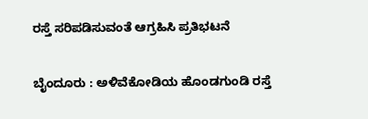ರಸ್ತೆ ಸರಿಪಡಿಸುವಂತೆ ಆಗ್ರಹಿಸಿ ಪ್ರತಿಭಟನೆ

ಬೈಂದೂರು : ಅಳಿವೆಕೋಡಿಯ ಹೊಂಡಗುಂಡಿ ರಸ್ತೆ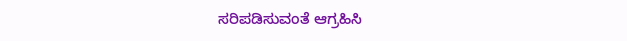ಸರಿಪಡಿಸುವಂತೆ ಆಗ್ರಹಿಸಿ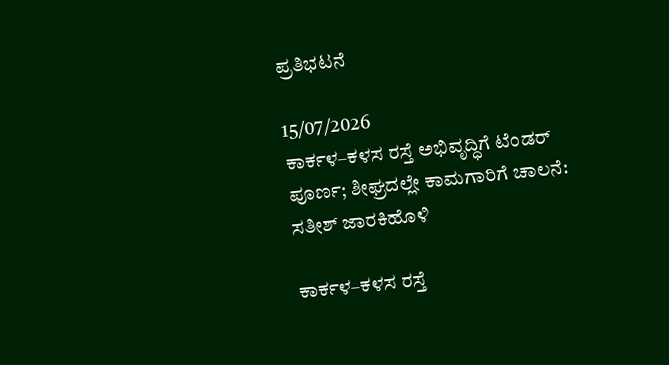ಪ್ರತಿಭಟನೆ

15/07/2026
ಕಾರ್ಕಳ–ಕಳಸ ರಸ್ತೆ ಅಭಿವೃದ್ಧಿಗೆ ಟೆಂಡರ್ ಪೂರ್ಣ; ಶೀಘ್ರದಲ್ಲೇ ಕಾಮಗಾರಿಗೆ ಚಾಲನೆ: ಸತೀಶ್ ಜಾರಕಿಹೊಳಿ

ಕಾರ್ಕಳ–ಕಳಸ ರಸ್ತೆ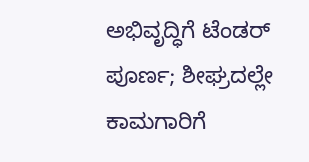ಅಭಿವೃದ್ಧಿಗೆ ಟೆಂಡರ್ ಪೂರ್ಣ; ಶೀಘ್ರದಲ್ಲೇ ಕಾಮಗಾರಿಗೆ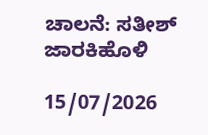ಚಾಲನೆ: ಸತೀಶ್ ಜಾರಕಿಹೊಳಿ

15/07/2026